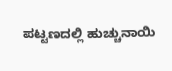ಪಟ್ಟಣದಲ್ಲಿ ಹುಚ್ಚುನಾಯಿ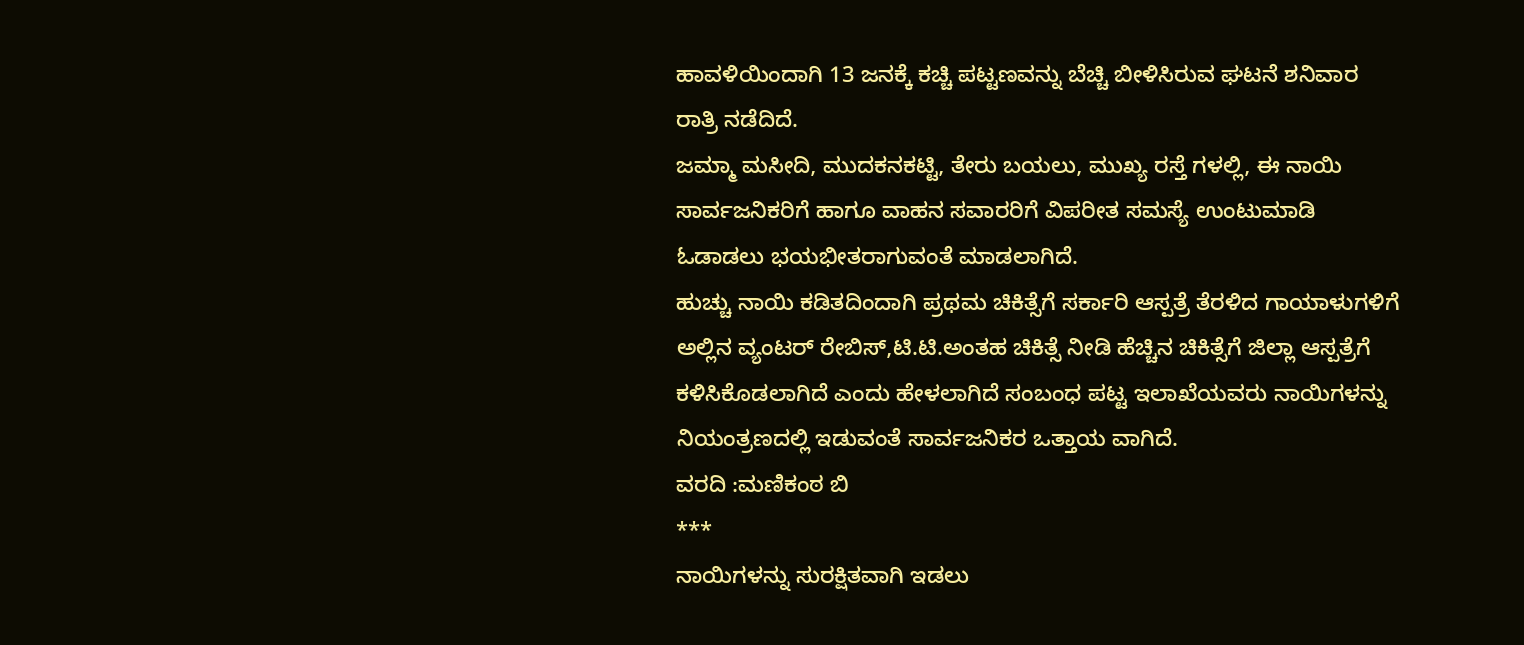ಹಾವಳಿಯಿಂದಾಗಿ 13 ಜನಕ್ಕೆ ಕಚ್ಚಿ ಪಟ್ಟಣವನ್ನು ಬೆಚ್ಚಿ ಬೀಳಿಸಿರುವ ಘಟನೆ ಶನಿವಾರ ರಾತ್ರಿ ನಡೆದಿದೆ.
ಜಮ್ಮಾ ಮಸೀದಿ, ಮುದಕನಕಟ್ಟಿ, ತೇರು ಬಯಲು, ಮುಖ್ಯ ರಸ್ತೆ ಗಳಲ್ಲಿ, ಈ ನಾಯಿ ಸಾರ್ವಜನಿಕರಿಗೆ ಹಾಗೂ ವಾಹನ ಸವಾರರಿಗೆ ವಿಪರೀತ ಸಮಸ್ಯೆ ಉಂಟುಮಾಡಿ ಓಡಾಡಲು ಭಯಭೀತರಾಗುವಂತೆ ಮಾಡಲಾಗಿದೆ.
ಹುಚ್ಚು ನಾಯಿ ಕಡಿತದಿಂದಾಗಿ ಪ್ರಥಮ ಚಿಕಿತ್ಸೆಗೆ ಸರ್ಕಾರಿ ಆಸ್ಪತ್ರೆ ತೆರಳಿದ ಗಾಯಾಳುಗಳಿಗೆ ಅಲ್ಲಿನ ವ್ಯಂಟರ್ ರೇಬಿಸ್,ಟಿ.ಟಿ.ಅಂತಹ ಚಿಕಿತ್ಸೆ ನೀಡಿ ಹೆಚ್ಚಿನ ಚಿಕಿತ್ಸೆಗೆ ಜಿಲ್ಲಾ ಆಸ್ಪತ್ರೆಗೆ ಕಳಿಸಿಕೊಡಲಾಗಿದೆ ಎಂದು ಹೇಳಲಾಗಿದೆ ಸಂಬಂಧ ಪಟ್ಟ ಇಲಾಖೆಯವರು ನಾಯಿಗಳನ್ನು ನಿಯಂತ್ರಣದಲ್ಲಿ ಇಡುವಂತೆ ಸಾರ್ವಜನಿಕರ ಒತ್ತಾಯ ವಾಗಿದೆ.
ವರದಿ :ಮಣಿಕಂಠ ಬಿ
***
ನಾಯಿಗಳನ್ನು ಸುರಕ್ಷಿತವಾಗಿ ಇಡಲು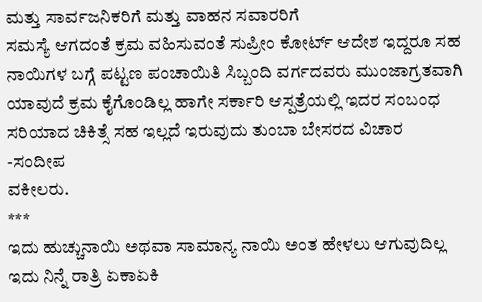ಮತ್ತು ಸಾರ್ವಜನಿಕರಿಗೆ ಮತ್ತು ವಾಹನ ಸವಾರರಿಗೆ
ಸಮಸ್ಯೆ ಆಗದಂತೆ ಕ್ರಮ ವಹಿಸುವಂತೆ ಸುಪ್ರೀಂ ಕೋರ್ಟ್ ಆದೇಶ ಇದ್ದರೂ ಸಹ ನಾಯಿಗಳ ಬಗ್ಗೆ ಪಟ್ಟಣ ಪಂಚಾಯಿತಿ ಸಿಬ್ಬಂದಿ ವರ್ಗದವರು ಮುಂಜಾಗ್ರತವಾಗಿ ಯಾವುದೆ ಕ್ರಮ ಕೈಗೊಂಡಿಲ್ಲ ಹಾಗೇ ಸರ್ಕಾರಿ ಆಸ್ಪತ್ರೆಯಲ್ಲಿ ಇದರ ಸಂಬಂಧ ಸರಿಯಾದ ಚಿಕಿತ್ಸೆ ಸಹ ಇಲ್ಲದೆ ಇರುವುದು ತುಂಬಾ ಬೇಸರದ ವಿಚಾರ
-ಸಂದೀಪ
ವಕೀಲರು.
***
ಇದು ಹುಚ್ಚುನಾಯಿ ಅಥವಾ ಸಾಮಾನ್ಯ ನಾಯಿ ಅಂತ ಹೇಳಲು ಆಗುವುದಿಲ್ಲ ಇದು ನಿನ್ನೆ ರಾತ್ರಿ ಏಕಾಏಕಿ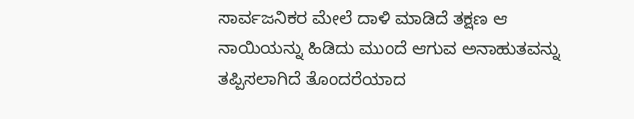ಸಾರ್ವಜನಿಕರ ಮೇಲೆ ದಾಳಿ ಮಾಡಿದೆ ತಕ್ಷಣ ಆ ನಾಯಿಯನ್ನು ಹಿಡಿದು ಮುಂದೆ ಆಗುವ ಅನಾಹುತವನ್ನು ತಪ್ಪಿಸಲಾಗಿದೆ ತೊಂದರೆಯಾದ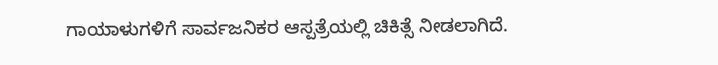ಗಾಯಾಳುಗಳಿಗೆ ಸಾರ್ವಜನಿಕರ ಆಸ್ಪತ್ರೆಯಲ್ಲಿ ಚಿಕಿತ್ಸೆ ನೀಡಲಾಗಿದೆ.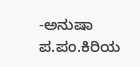-ಅನುಷಾ
ಪ.ಪಂ.ಕಿರಿಯ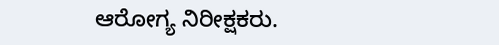ಆರೋಗ್ಯ ನಿರೀಕ್ಷಕರು.